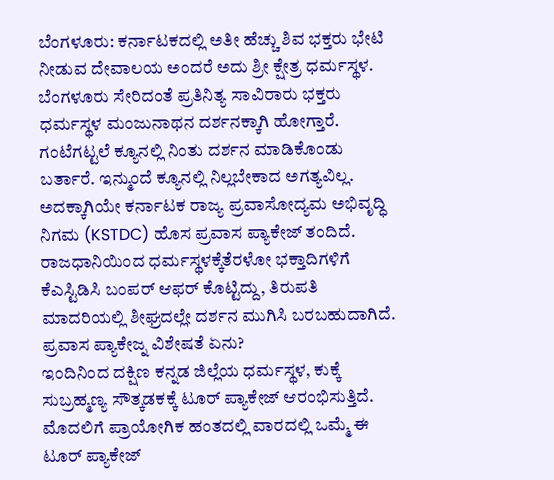ಬೆಂಗಳೂರು: ಕರ್ನಾಟಕದಲ್ಲಿ ಅತೀ ಹೆಚ್ಚು ಶಿವ ಭಕ್ತರು ಭೇಟಿ ನೀಡುವ ದೇವಾಲಯ ಅಂದರೆ ಅದು ಶ್ರೀ ಕ್ಷೇತ್ರ ಧರ್ಮಸ್ಥಳ. ಬೆಂಗಳೂರು ಸೇರಿದಂತೆ ಪ್ರತಿನಿತ್ಯ ಸಾವಿರಾರು ಭಕ್ತರು ಧರ್ಮಸ್ಥಳ ಮಂಜುನಾಥನ ದರ್ಶನಕ್ಕಾಗಿ ಹೋಗ್ತಾರೆ. ಗಂಟೆಗಟ್ಟಲೆ ಕ್ಯೂನಲ್ಲಿ ನಿಂತು ದರ್ಶನ ಮಾಡಿಕೊಂಡು ಬರ್ತಾರೆ. ಇನ್ಮುಂದೆ ಕ್ಯೂನಲ್ಲಿ ನಿಲ್ಲಬೇಕಾದ ಅಗತ್ಯವಿಲ್ಲ. ಅದಕ್ಕಾಗಿಯೇ ಕರ್ನಾಟಕ ರಾಜ್ಯ ಪ್ರವಾಸೋದ್ಯಮ ಅಭಿವೃದ್ಧಿ ನಿಗಮ (KSTDC) ಹೊಸ ಪ್ರವಾಸ ಪ್ಯಾಕೇಜ್ ತಂದಿದೆ.
ರಾಜಧಾನಿಯಿಂದ ಧರ್ಮಸ್ಥಳಕ್ಕೆತೆರಳೋ ಭಕ್ತಾದಿಗಳಿಗೆ ಕೆಎಸ್ಟಿಡಿಸಿ ಬಂಪರ್ ಆಫರ್ ಕೊಟ್ಟಿದ್ದು, ತಿರುಪತಿ ಮಾದರಿಯಲ್ಲಿ ಶೀಘ್ರದಲ್ಲೇ ದರ್ಶನ ಮುಗಿಸಿ ಬರಬಹುದಾಗಿದೆ.
ಪ್ರವಾಸ ಪ್ಯಾಕೇಜ್ನ ವಿಶೇಷತೆ ಏನು?
ಇಂದಿನಿಂದ ದಕ್ಷಿಣ ಕನ್ನಡ ಜಿಲ್ಲೆಯ ಧರ್ಮಸ್ಥಳ, ಕುಕ್ಕೆ ಸುಬ್ರಹ್ಮಣ್ಯ ಸೌತ್ಕಡಕಕ್ಕೆ ಟೂರ್ ಪ್ಯಾಕೇಜ್ ಆರಂಭಿಸುತ್ತಿದೆ. ಮೊದಲಿಗೆ ಪ್ರಾಯೋಗಿಕ ಹಂತದಲ್ಲಿ ವಾರದಲ್ಲಿ ಒಮ್ಮೆ ಈ ಟೂರ್ ಪ್ಯಾಕೇಜ್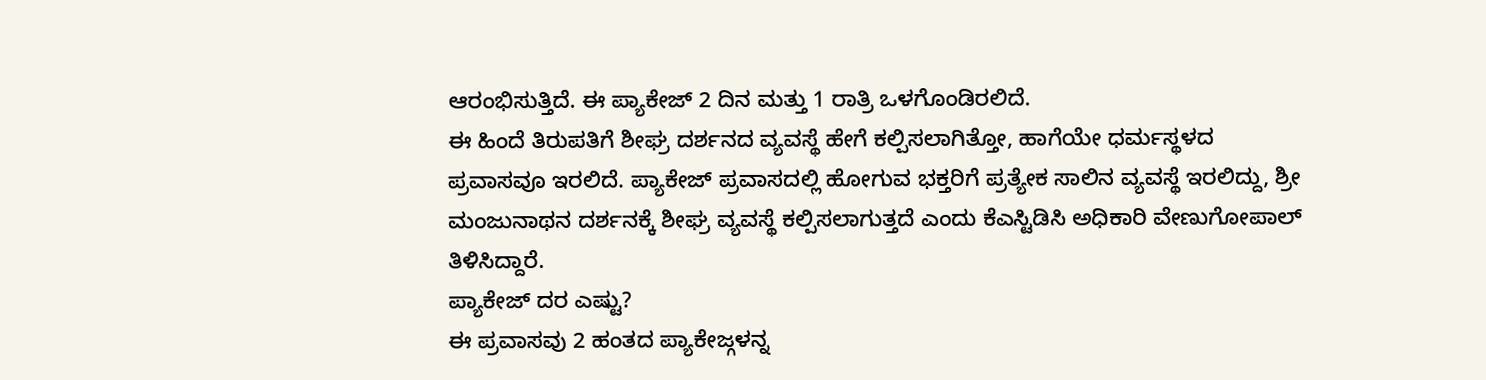ಆರಂಭಿಸುತ್ತಿದೆ. ಈ ಪ್ಯಾಕೇಜ್ 2 ದಿನ ಮತ್ತು 1 ರಾತ್ರಿ ಒಳಗೊಂಡಿರಲಿದೆ.
ಈ ಹಿಂದೆ ತಿರುಪತಿಗೆ ಶೀಘ್ರ ದರ್ಶನದ ವ್ಯವಸ್ಥೆ ಹೇಗೆ ಕಲ್ಪಿಸಲಾಗಿತ್ತೋ, ಹಾಗೆಯೇ ಧರ್ಮಸ್ಥಳದ ಪ್ರವಾಸವೂ ಇರಲಿದೆ. ಪ್ಯಾಕೇಜ್ ಪ್ರವಾಸದಲ್ಲಿ ಹೋಗುವ ಭಕ್ತರಿಗೆ ಪ್ರತ್ಯೇಕ ಸಾಲಿನ ವ್ಯವಸ್ಥೆ ಇರಲಿದ್ದು, ಶ್ರೀ ಮಂಜುನಾಥನ ದರ್ಶನಕ್ಕೆ ಶೀಘ್ರ ವ್ಯವಸ್ಥೆ ಕಲ್ಪಿಸಲಾಗುತ್ತದೆ ಎಂದು ಕೆಎಸ್ಟಿಡಿಸಿ ಅಧಿಕಾರಿ ವೇಣುಗೋಪಾಲ್ ತಿಳಿಸಿದ್ದಾರೆ.
ಪ್ಯಾಕೇಜ್ ದರ ಎಷ್ಟು?
ಈ ಪ್ರವಾಸವು 2 ಹಂತದ ಪ್ಯಾಕೇಜ್ಗಳನ್ನ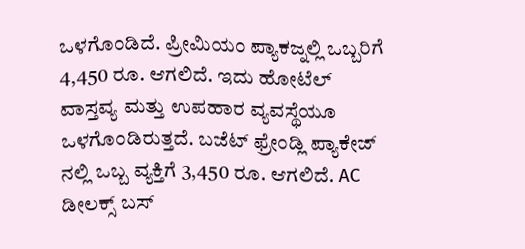ಒಳಗೊಂಡಿದೆ. ಪ್ರೀಮಿಯಂ ಪ್ಯಾಕಜ್ನಲ್ಲಿ ಒಬ್ಬರಿಗೆ 4,450 ರೂ. ಆಗಲಿದೆ. ಇದು ಹೋಟೆಲ್ ವಾಸ್ತವ್ಯ ಮತ್ತು ಉಪಹಾರ ವ್ಯವಸ್ಥೆಯೂ ಒಳಗೊಂಡಿರುತ್ತದೆ. ಬಜೆಟ್ ಫ್ರೇಂಡ್ಲಿ ಪ್ಯಾಕೇಜ್ ನಲ್ಲಿ ಒಬ್ಬ ವ್ಯಕ್ತಿಗೆ 3,450 ರೂ. ಆಗಲಿದೆ. AC ಡೀಲಕ್ಸ್ ಬಸ್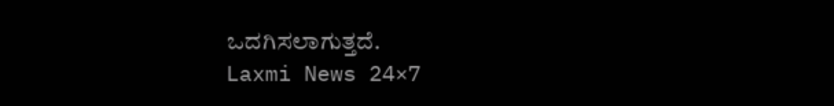ಒದಗಿಸಲಾಗುತ್ತದೆ.
Laxmi News 24×7